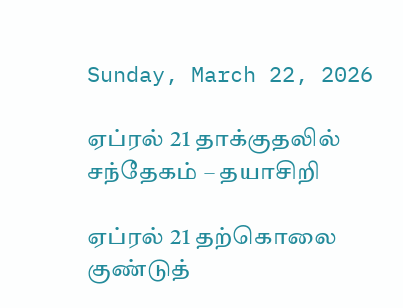Sunday, March 22, 2026

ஏப்ரல் 21 தாக்குதலில் சந்தேகம் – தயாசிறி

ஏப்ரல் 21 தற்கொலை குண்டுத்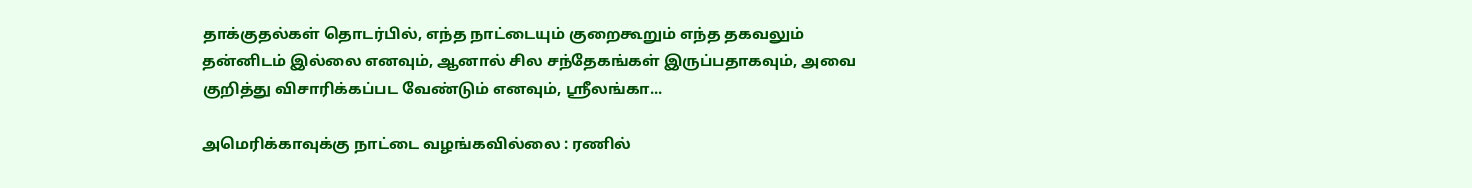தாக்குதல்கள் தொடர்பில், எந்த நாட்டையும் குறைகூறும் எந்த தகவலும் தன்னிடம் இல்லை எனவும், ஆனால் சில சந்தேகங்கள் இருப்பதாகவும், அவை குறித்து விசாரிக்கப்பட வேண்டும் எனவும், ஸ்ரீலங்கா...

அமெரிக்காவுக்கு நாட்டை வழங்கவில்லை : ரணில்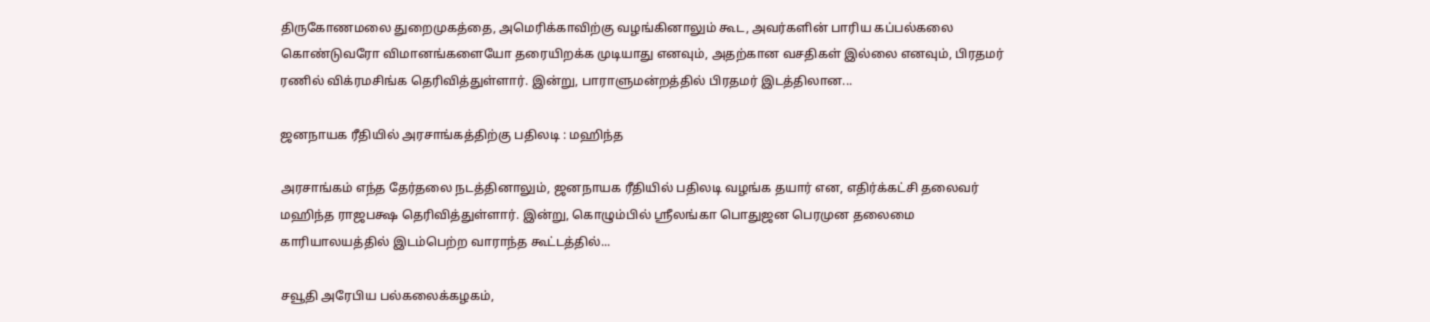திருகோணமலை துறைமுகத்தை, அமெரிக்காவிற்கு வழங்கினாலும் கூட, அவர்களின் பாரிய கப்பல்கலை கொண்டுவரோ விமானங்களையோ தரையிறக்க முடியாது எனவும், அதற்கான வசதிகள் இல்லை எனவும், பிரதமர் ரணில் விக்ரமசிங்க தெரிவித்துள்ளார். இன்று, பாராளுமன்றத்தில் பிரதமர் இடத்திலான...

ஜனநாயக ரீதியில் அரசாங்கத்திற்கு பதிலடி : மஹிந்த

அரசாங்கம் எந்த தேர்தலை நடத்தினாலும், ஜனநாயக ரீதியில் பதிலடி வழங்க தயார் என, எதிர்க்கட்சி தலைவர் மஹிந்த ராஜபக்ஷ தெரிவித்துள்ளார். இன்று, கொழும்பில் ஸ்ரீலங்கா பொதுஜன பெரமுன தலைமை காரியாலயத்தில் இடம்பெற்ற வாராந்த கூட்டத்தில்...

சவூதி அரேபிய பல்கலைக்கழகம்,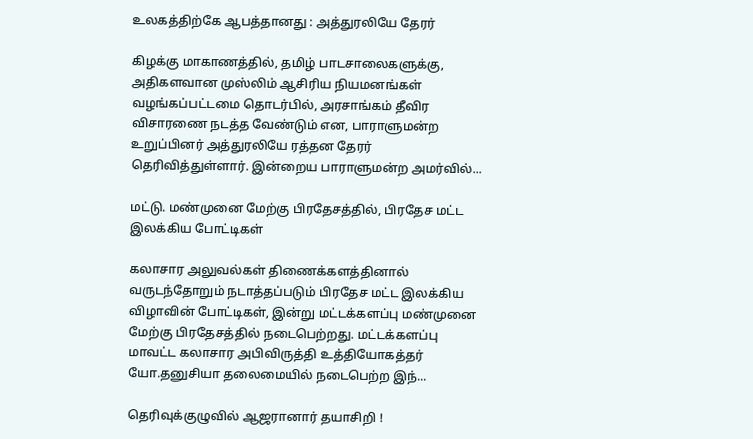உலகத்திற்கே ஆபத்தானது : அத்துரலியே தேரர்

கிழக்கு மாகாணத்தில், தமிழ் பாடசாலைகளுக்கு, அதிகளவான முஸ்லிம் ஆசிரிய நியமனங்கள் வழங்கப்பட்டமை தொடர்பில், அரசாங்கம் தீவிர விசாரணை நடத்த வேண்டும் என, பாராளுமன்ற உறுப்பினர் அத்துரலியே ரத்தன தேரர் தெரிவித்துள்ளார். இன்றைய பாராளுமன்ற அமர்வில்...

மட்டு. மண்முனை மேற்கு பிரதேசத்தில், பிரதேச மட்ட இலக்கிய போட்டிகள்

கலாசார அலுவல்கள் திணைக்களத்தினால் வருடந்தோறும் நடாத்தப்படும் பிரதேச மட்ட இலக்கிய விழாவின் போட்டிகள், இன்று மட்டக்களப்பு மண்முனை மேற்கு பிரதேசத்தில் நடைபெற்றது. மட்டக்களப்பு மாவட்ட கலாசார அபிவிருத்தி உத்தியோகத்தர் யோ.தனுசியா தலைமையில் நடைபெற்ற இந்...

தெரிவுக்குழுவில் ஆஜரானார் தயாசிறி !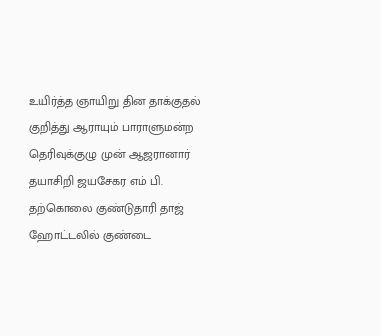உயிர்த்த ஞாயிறு தின தாக்குதல் குறித்து ஆராயும் பாராளுமன்ற தெரிவுக்குழு முன் ஆஜரானார் தயாசிறி ஜயசேகர எம் பி. தற்கொலை குண்டுதாரி தாஜ் ஹோட்டலில் குண்டை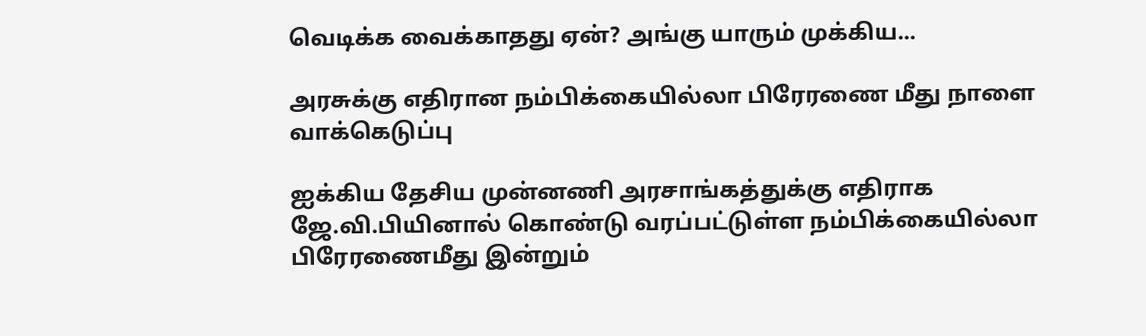வெடிக்க வைக்காதது ஏன்? அங்கு யாரும் முக்கிய...

அரசுக்கு எதிரான நம்பிக்கையில்லா பிரேரணை மீது நாளை வாக்கெடுப்பு

ஐக்கிய தேசிய முன்னணி அரசாங்கத்துக்கு எதிராக ஜே.வி.பியினால் கொண்டு வரப்பட்டுள்ள நம்பிக்கையில்லா பிரேரணைமீது இன்றும்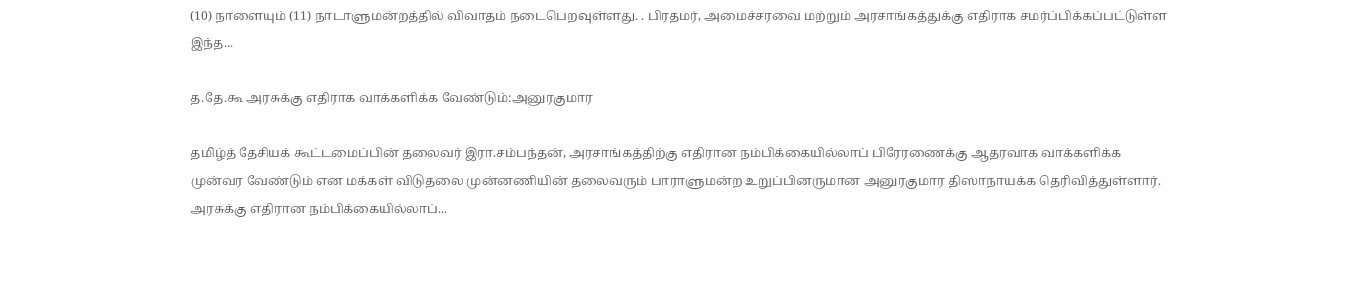(10) நாளையும் (11) நாடாளுமன்றத்தில் விவாதம் நடைபெறவுள்ளது. . பிரதமர், அமைச்சரவை மற்றும் அரசாங்கத்துக்கு எதிராக சமர்ப்பிக்கப்பட்டுள்ள இந்த...

த.தே.கூ அரசுக்கு எதிராக வாக்களிக்க வேண்டும்:அனுரகுமார

தமிழ்த் தேசியக் கூட்டமைப்பின் தலைவர் இரா.சம்பந்தன், அரசாங்கத்திற்கு எதிரான நம்பிக்கையில்லாப் பிரேரணைக்கு ஆதரவாக வாக்களிக்க முன்வர வேண்டும் என மக்கள் விடுதலை முன்னணியின் தலைவரும் பாராளுமன்ற உறுப்பினருமான அனுரகுமார திஸாநாயக்க தெரிவித்துள்ளார். அரசுக்கு எதிரான நம்பிக்கையில்லாப்...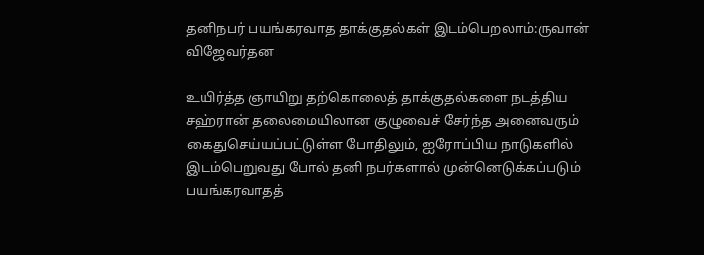தனிநபர் பயங்கரவாத தாக்குதல்கள் இடம்பெறலாம்:ருவான் விஜேவர்தன

உயிர்த்த ஞாயிறு தற்கொலைத் தாக்குதல்களை நடத்திய சஹ்ரான் தலைமையிலான குழுவைச் சேர்ந்த அனைவரும் கைதுசெய்யப்பட்டுள்ள போதிலும், ஐரோப்பிய நாடுகளில் இடம்பெறுவது போல் தனி நபர்களால் முன்னெடுக்கப்படும் பயங்கரவாதத்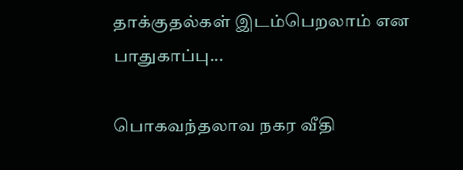தாக்குதல்கள் இடம்பெறலாம் என பாதுகாப்பு...

பொகவந்தலாவ நகர வீதி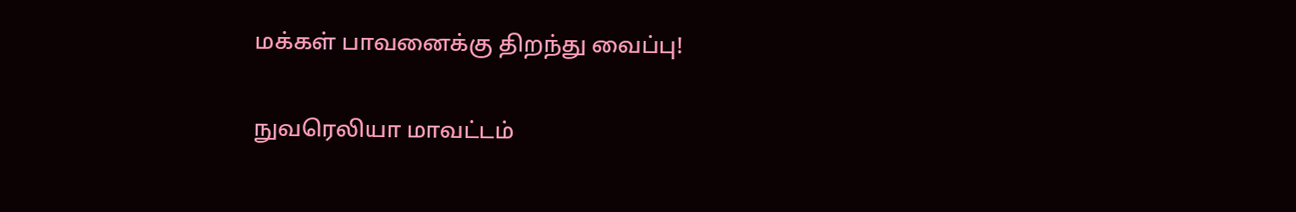மக்கள் பாவனைக்கு திறந்து வைப்பு!

நுவரெலியா மாவட்டம்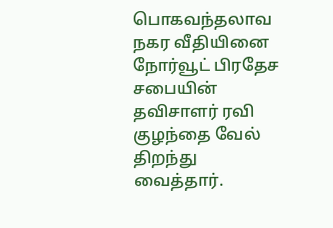பொகவந்தலாவ நகர வீதியினை நோர்வூட் பிரதேச சபையின் தவிசாளர் ரவி குழந்தை வேல் திறந்து வைத்தார்.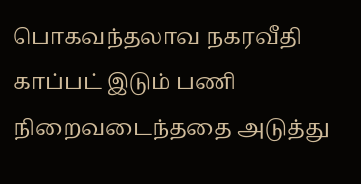பொகவந்தலாவ நகரவீதி காப்பட் இடும் பணி நிறைவடைந்ததை அடுத்து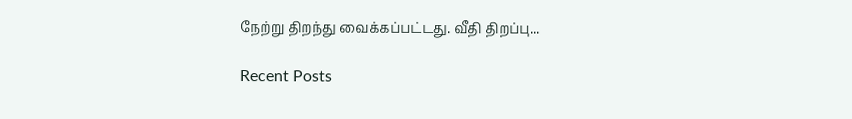நேற்று திறந்து வைக்கப்பட்டது. வீதி திறப்பு...

Recent Posts